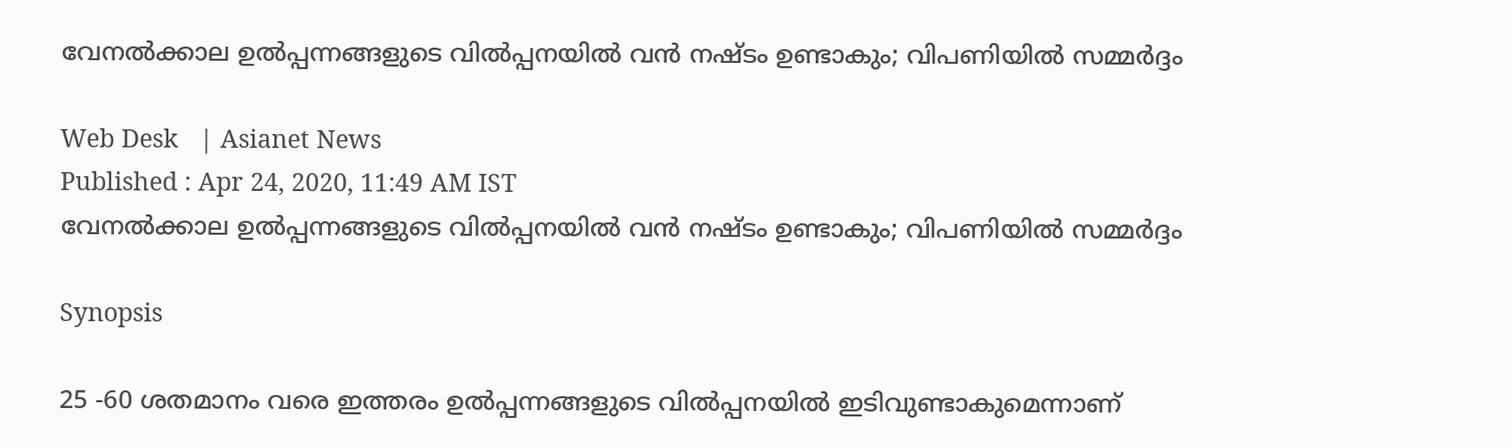വേനൽക്കാല ഉൽപ്പന്നങ്ങളുടെ വിൽപ്പനയിൽ വൻ നഷ്ടം ഉണ്ടാകും; വിപണിയിൽ സമ്മർദ്ദം

Web Desk   | Asianet News
Published : Apr 24, 2020, 11:49 AM IST
വേനൽക്കാല ഉൽപ്പന്നങ്ങളുടെ വിൽപ്പനയിൽ വൻ നഷ്ടം ഉണ്ടാകും; വിപണിയിൽ സമ്മർദ്ദം

Synopsis

25 -60 ശതമാനം വരെ ഇത്തരം ഉൽപ്പന്നങ്ങളുടെ വിൽപ്പനയിൽ ഇടിവുണ്ടാകുമെന്നാണ്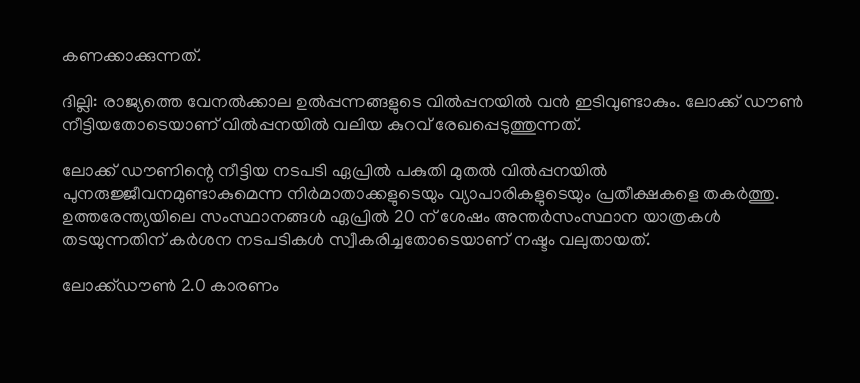കണക്കാക്കുന്നത്.

ദില്ലി: രാജ്യത്തെ വേനൽക്കാല ഉൽപ്പന്നങ്ങളുടെ വിൽപ്പനയിൽ വൻ ഇടിവുണ്ടാകും. ലോക്ക് ഡൗൺ നീട്ടിയതോടെയാണ് വിൽപ്പനയിൽ വലിയ കുറവ് രേഖപ്പെടുത്തുന്നത്.

ലോക്ക് ഡൗണിന്റെ നീട്ടിയ നടപടി ഏപ്രിൽ പകുതി മുതൽ വിൽപ്പനയിൽ പുനരുജ്ജീവനമുണ്ടാകുമെന്ന നിർമാതാക്കളുടെയും വ്യാപാരികളുടെയും പ്രതീക്ഷകളെ തകർത്തു. ഉത്തരേന്ത്യയിലെ സംസ്ഥാനങ്ങൾ ഏപ്രിൽ 20 ന് ശേഷം അന്തർസംസ്ഥാന യാത്രകൾ തടയുന്നതിന് കർശന നടപടികൾ സ്വീകരിച്ചതോടെയാണ് നഷ്ടം വലുതായത്.

ലോക്ക്ഡൗൺ 2.0 കാരണം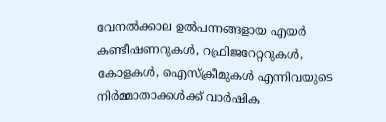വേനൽക്കാല ഉൽ‌പന്നങ്ങളായ എയർ കണ്ടീഷണറുകൾ, റഫ്രിജറേറ്ററുകൾ, കോളകൾ, ഐസ്ക്രീമുകൾ എന്നിവയുടെ നിർമ്മാതാക്കൾക്ക് വാർഷിക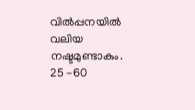വിൽപ്പനയിൽ വലിയ നഷ്ടമുണ്ടാകും. 25 -60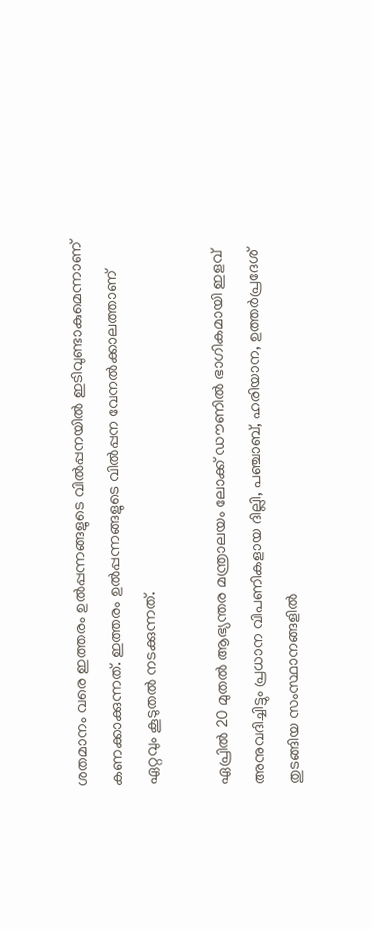ശതമാനം വരെ ഇത്തരം ഉൽപ്പന്നങ്ങളുടെ വിൽപ്പനയിൽ ഇടിവുണ്ടാകുമെന്നാണ് കണക്കാക്കുന്നത്. ഇത്തരം ഉൽപ്പന്നങ്ങളുടെ വിൽപ്പന വേനൽക്കാലത്താണ് ഏറ്റവും കൂടുതൽ നടക്കുന്നത്.

ഏപ്രിൽ 20 മുതൽ ആഭ്യന്തര മന്ത്രാലയം ലോക്ക് ഡൗണിൽ ഭാഗികമായി ഇളവ് അനുവദിച്ചിട്ടും പ്രധാന വിപണികളായ ദില്ലി, പഞ്ചാബ്, ഹരിയാന, ഉത്തർപ്രദേശ് തുടങ്ങിയ സംസ്ഥാനങ്ങളിൽ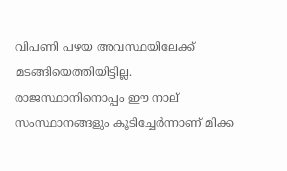വിപണി പഴയ അവസ്ഥയിലേക്ക് മടങ്ങിയെത്തിയിട്ടില്ല. രാജസ്ഥാനിനൊപ്പം ഈ നാല് സംസ്ഥാനങ്ങളും കൂടിച്ചേർന്നാണ് മിക്ക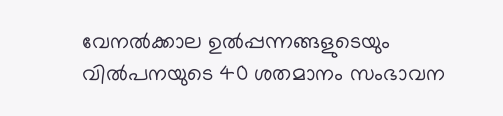വേനൽക്കാല ഉൽ‌പ്പന്നങ്ങളുടെയും വിൽ‌പനയുടെ 40 ശതമാനം സംഭാവന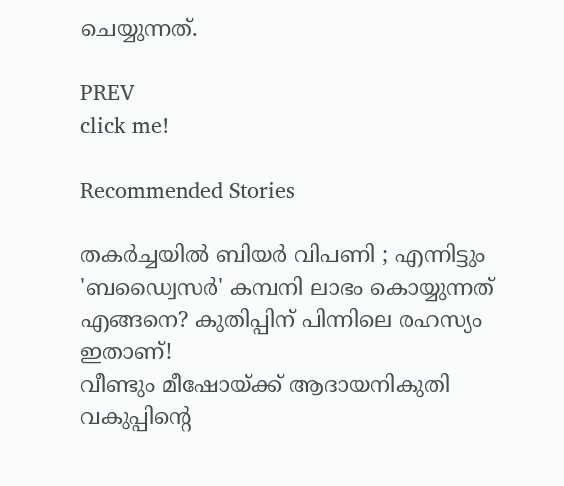ചെയ്യുന്നത്.

PREV
click me!

Recommended Stories

തകര്‍ച്ചയില്‍ ബിയര്‍ വിപണി ; എന്നിട്ടും 'ബഡ്വൈസര്‍' കമ്പനി ലാഭം കൊയ്യുന്നത് എങ്ങനെ? കുതിപ്പിന് പിന്നിലെ രഹസ്യം ഇതാണ്!
വീണ്ടും മീഷോയ്ക്ക് ആദായനികുതി വകുപ്പിന്റെ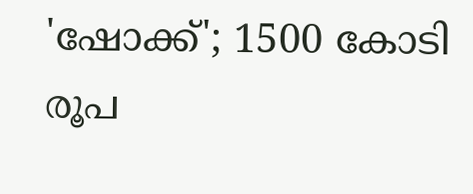'ഷോക്ക്'; 1500 കോടി രൂപ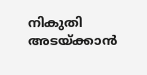നികുതി അടയ്ക്കാന്‍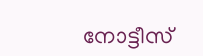നോട്ടീസ്